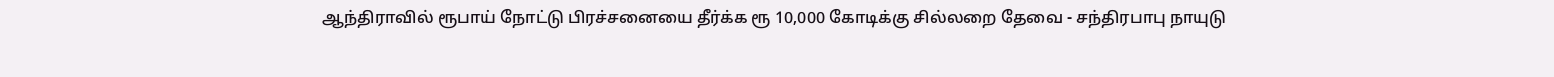ஆந்திராவில் ரூபாய் நோட்டு பிரச்சனையை தீர்க்க ரூ 10,000 கோடிக்கு சில்லறை தேவை - சந்திரபாபு நாயுடு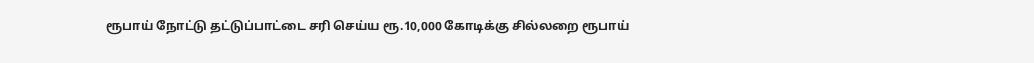ரூபாய் நோட்டு தட்டுப்பாட்டை சரி செய்ய ரூ.10,000 கோடிக்கு சில்லறை ரூபாய்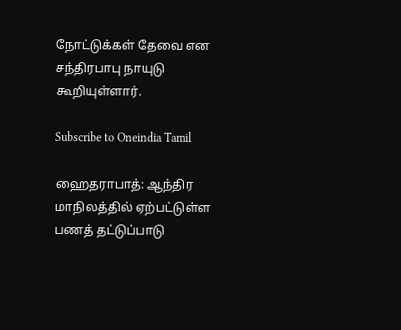நோட்டுக்கள் தேவை என சந்திரபாபு நாயுடு கூறியுள்ளார்.

Subscribe to Oneindia Tamil

ஹைதராபாத்: ஆந்திர மாநிலத்தில் ஏற்பட்டுள்ள பணத் தட்டுப்பாடு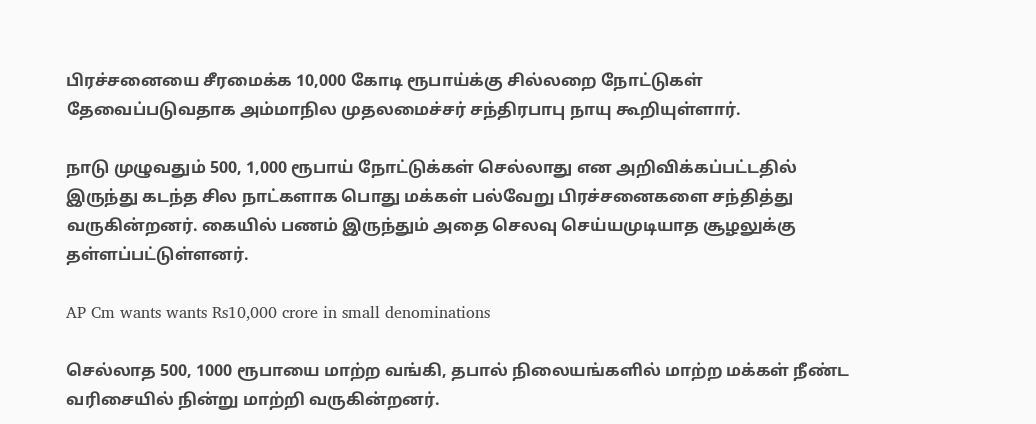பிரச்சனையை சீரமைக்க 10,000 கோடி ரூபாய்க்கு சில்லறை நோட்டுகள் தேவைப்படுவதாக அம்மாநில முதலமைச்சர் சந்திரபாபு நாயு கூறியுள்ளார்.

நாடு முழுவதும் 500, 1,000 ரூபாய் நோட்டுக்கள் செல்லாது என அறிவிக்கப்பட்டதில் இருந்து கடந்த சில நாட்களாக பொது மக்கள் பல்வேறு பிரச்சனைகளை சந்தித்து வருகின்றனர். கையில் பணம் இருந்தும் அதை செலவு செய்யமுடியாத சூழலுக்கு தள்ளப்பட்டுள்ளனர்.

AP Cm wants wants Rs10,000 crore in small denominations

செல்லாத 500, 1000 ரூபாயை மாற்ற வங்கி, தபால் நிலையங்களில் மாற்ற மக்கள் நீண்ட வரிசையில் நின்று மாற்றி வருகின்றனர்.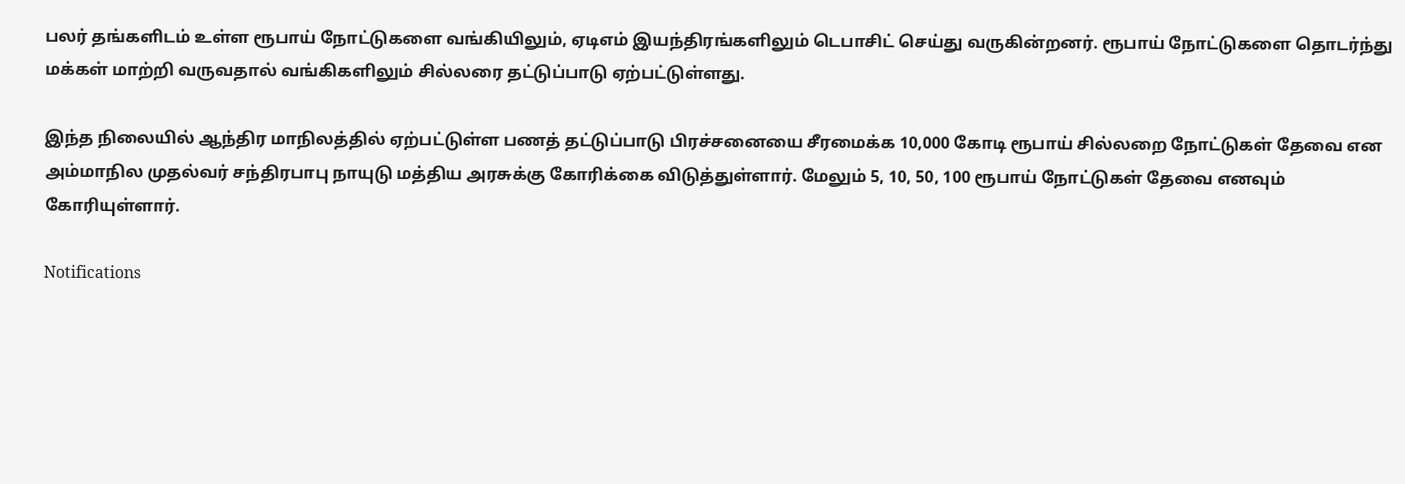பலர் தங்களிடம் உள்ள ரூபாய் நோட்டுகளை வங்கியிலும், ஏடிஎம் இயந்திரங்களிலும் டெபாசிட் செய்து வருகின்றனர். ரூபாய் நோட்டுகளை தொடர்ந்து மக்கள் மாற்றி வருவதால் வங்கிகளிலும் சில்லரை தட்டுப்பாடு ஏற்பட்டுள்ளது.

இந்த நிலையில் ஆந்திர மாநிலத்தில் ஏற்பட்டுள்ள பணத் தட்டுப்பாடு பிரச்சனையை சீரமைக்க 10,000 கோடி ரூபாய் சில்லறை நோட்டுகள் தேவை என அம்மாநில முதல்வர் சந்திரபாபு நாயுடு மத்திய அரசுக்கு கோரிக்கை விடுத்துள்ளார். மேலும் 5, 10, 50, 100 ரூபாய் நோட்டுகள் தேவை எனவும் கோரியுள்ளார்.

Notifications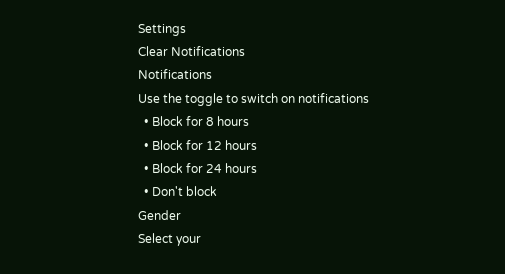Settings
Clear Notifications
Notifications
Use the toggle to switch on notifications
  • Block for 8 hours
  • Block for 12 hours
  • Block for 24 hours
  • Don't block
Gender
Select your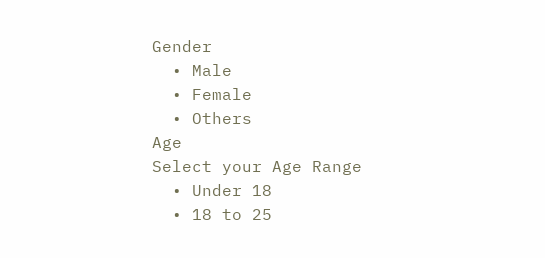Gender
  • Male
  • Female
  • Others
Age
Select your Age Range
  • Under 18
  • 18 to 25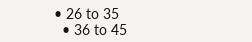• 26 to 35
  • 36 to 45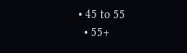• 45 to 55
  • 55+